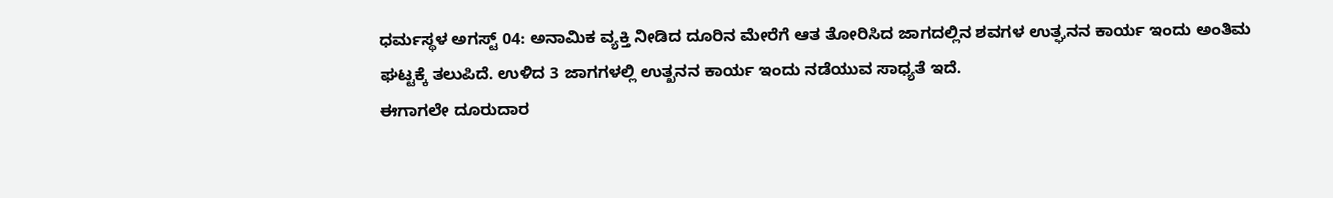ಧರ್ಮಸ್ಥಳ ಅಗಸ್ಟ್ 04: ಅನಾಮಿಕ ವ್ಯಕ್ತಿ ನೀಡಿದ ದೂರಿನ ಮೇರೆಗೆ ಆತ ತೋರಿಸಿದ ಜಾಗದಲ್ಲಿನ ಶವಗಳ ಉತ್ಘನನ ಕಾರ್ಯ ಇಂದು ಅಂತಿಮ ಘಟ್ಟಕ್ಕೆ ತಲುಪಿದೆ. ಉಳಿದ 3 ಜಾಗಗಳಲ್ಲಿ ಉತ್ಖನನ ಕಾರ್ಯ ಇಂದು ನಡೆಯುವ ಸಾಧ್ಯತೆ ಇದೆ.
ಈಗಾಗಲೇ ದೂರುದಾರ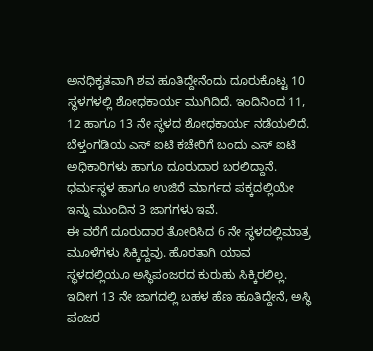ಅನಧಿಕೃತವಾಗಿ ಶವ ಹೂತಿದ್ದೇನೆಂದು ದೂರುಕೊಟ್ಟ 10 ಸ್ಥಳಗಳಲ್ಲಿ ಶೋಧಕಾರ್ಯ ಮುಗಿದಿದೆ. ಇಂದಿನಿಂದ 11, 12 ಹಾಗೂ 13 ನೇ ಸ್ಥಳದ ಶೋಧಕಾರ್ಯ ನಡೆಯಲಿದೆ. ಬೆಳ್ತಂಗಡಿಯ ಎಸ್ ಐಟಿ ಕಚೇರಿಗೆ ಬಂದು ಎಸ್ ಐಟಿ ಅಧಿಕಾರಿಗಳು ಹಾಗೂ ದೂರುದಾರ ಬರಲಿದ್ದಾನೆ. ಧರ್ಮಸ್ಥಳ ಹಾಗೂ ಉಜಿರೆ ಮಾರ್ಗದ ಪಕ್ಕದಲ್ಲಿಯೇ ಇನ್ನು ಮುಂದಿನ 3 ಜಾಗಗಳು ಇವೆ.
ಈ ವರೆಗೆ ದೂರುದಾರ ತೋರಿಸಿದ 6 ನೇ ಸ್ಥಳದಲ್ಲಿಮಾತ್ರ ಮೂಳೆಗಳು ಸಿಕ್ಕಿದ್ದವು. ಹೊರತಾಗಿ ಯಾವ ಸ್ಥಳದಲ್ಲಿಯೂ ಅಸ್ಥಿಪಂಜರದ ಕುರುಹು ಸಿಕ್ಕಿರಲಿಲ್ಲ. ಇದೀಗ 13 ನೇ ಜಾಗದಲ್ಲಿ ಬಹಳ ಹೆಣ ಹೂತಿದ್ದೇನೆ, ಅಸ್ಥಿ ಪಂಜರ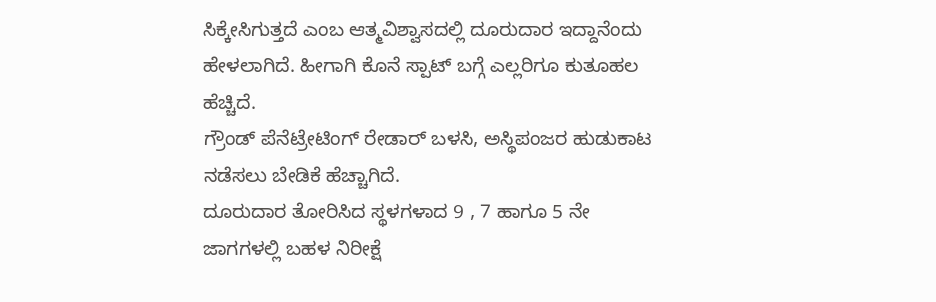ಸಿಕ್ಕೇಸಿಗುತ್ತದೆ ಎಂಬ ಆತ್ಮವಿಶ್ವಾಸದಲ್ಲಿ ದೂರುದಾರ ಇದ್ದಾನೆಂದು ಹೇಳಲಾಗಿದೆ. ಹೀಗಾಗಿ ಕೊನೆ ಸ್ಪಾಟ್ ಬಗ್ಗೆ ಎಲ್ಲರಿಗೂ ಕುತೂಹಲ ಹೆಚ್ಚಿದೆ.
ಗ್ರೌಂಡ್ ಪೆನೆಟ್ರೇಟಿಂಗ್ ರೇಡಾರ್ ಬಳಸಿ, ಅಸ್ಥಿಪಂಜರ ಹುಡುಕಾಟ ನಡೆಸಲು ಬೇಡಿಕೆ ಹೆಚ್ಚಾಗಿದೆ.
ದೂರುದಾರ ತೋರಿಸಿದ ಸ್ಥಳಗಳಾದ 9 , 7 ಹಾಗೂ 5 ನೇ ಜಾಗಗಳಲ್ಲಿ ಬಹಳ ನಿರೀಕ್ಷೆ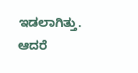ಇಡಲಾಗಿತ್ತು. ಆದರೆ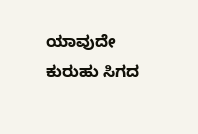ಯಾವುದೇ ಕುರುಹು ಸಿಗದ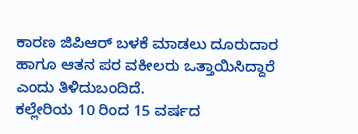ಕಾರಣ ಜಿಪಿಆರ್ ಬಳಕೆ ಮಾಡಲು ದೂರುದಾರ ಹಾಗೂ ಆತನ ಪರ ವಕೀಲರು ಒತ್ತಾಯಿಸಿದ್ದಾರೆ ಎಂದು ತಿಳಿದುಬಂದಿದೆ.
ಕಲ್ಲೇರಿಯ 10 ರಿಂದ 15 ವರ್ಷದ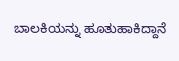ಬಾಲಕಿಯನ್ನು ಹೂತುಹಾಕಿದ್ದಾನೆ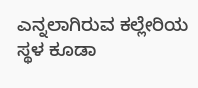ಎನ್ನಲಾಗಿರುವ ಕಲ್ಲೇರಿಯ ಸ್ಥಳ ಕೂಡಾ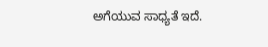ಅಗೆಯುವ ಸಾಧ್ಯತೆ ಇದೆ.